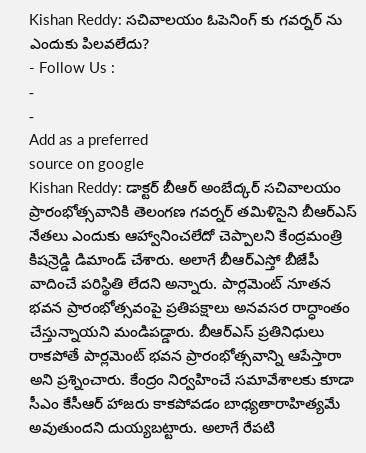Kishan Reddy: సచివాలయం ఓపెనింగ్ కు గవర్నర్ ను ఎందుకు పిలవలేదు?
- Follow Us :
-
-
Add as a preferred
source on google
Kishan Reddy: డాక్టర్ బీఆర్ అంబేద్కర్ సచివాలయం ప్రారంభోత్సవానికి తెలంగణ గవర్నర్ తమిళిసైని బీఆర్ఎస్ నేతలు ఎందుకు ఆహ్వానించలేదో చెప్పాలని కేంద్రమంత్రి కిషన్రెడ్డి డిమాండ్ చేశారు. అలాగే బీఆర్ఎస్తో బీజేపీ వాదించే పరిస్థితి లేదని అన్నారు. పార్లమెంట్ నూతన భవన ప్రారంభోత్సవంపై ప్రతిపక్షాలు అనవసర రాద్ధాంతం చేస్తున్నాయని మండిపడ్డారు. బీఆర్ఎస్ ప్రతినిధులు రాకపోతే పార్లమెంట్ భవన ప్రారంభోత్సవాన్ని ఆపేస్తారా అని ప్రశ్నించారు. కేంద్రం నిర్వహించే సమావేశాలకు కూడా సీఎం కేసీఆర్ హాజరు కాకపోవడం బాధ్యతారాహిత్యమే అవుతుందని దుయ్యబట్టారు. అలాగే రేపటి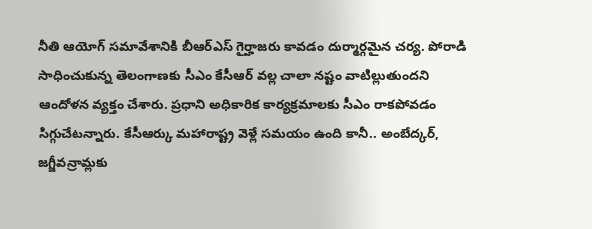నీతి ఆయోగ్ సమావేశానికి బీఆర్ఎస్ గైర్హాజరు కావడం దుర్మార్గమైన చర్య. పోరాడి సాధించుకున్న తెలంగాణకు సీఎం కేసీఆర్ వల్ల చాలా నష్టం వాటిల్లుతుందని ఆందోళన వ్యక్తం చేశారు. ప్రధాని అధికారిక కార్యక్రమాలకు సీఎం రాకపోవడం సిగ్గుచేటన్నారు. కేసీఆర్కు మహారాష్ట్ర వెళ్లే సమయం ఉంది కానీ.. అంబేద్కర్, జగ్జీవన్రామ్లకు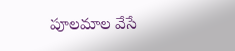పూలమాల వేసే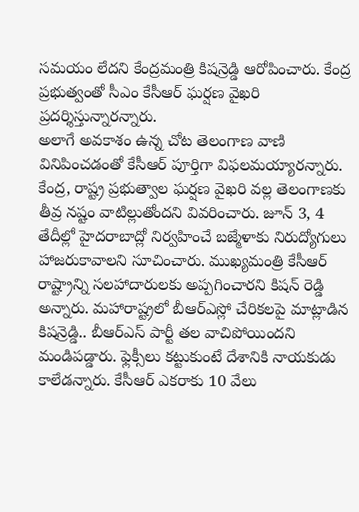సమయం లేదని కేంద్రమంత్రి కిషన్రెడ్డి ఆరోపించారు. కేంద్ర ప్రభుత్వంతో సీఎం కేసీఆర్ ఘర్షణ వైఖరి ప్రదర్శిస్తున్నారన్నారు.
అలాగే అవకాశం ఉన్న చోట తెలంగాణ వాణి వినిపించడంతో కేసీఆర్ పూర్తిగా విఫలమయ్యారన్నారు. కేంద్ర, రాష్ట్ర ప్రభుత్వాల ఘర్షణ వైఖరి వల్ల తెలంగాణకు తీవ్ర నష్టం వాటిల్లుతోందని వివరించారు. జూన్ 3, 4 తేదీల్లో హైదరాబాద్లో నిర్వహించే బజ్మేళాకు నిరుద్యోగులు హాజరుకావాలని సూచించారు. ముఖ్యమంత్రి కేసీఆర్ రాష్ట్రాన్ని సలహాదారులకు అప్పగించారని కిషన్ రెడ్డి అన్నారు. మహారాష్ట్రలో బీఆర్ఎస్లో చేరికలపై మాట్లాడిన కిషన్రెడ్డి.. బీఆర్ఎస్ పార్టీ తల వాచిపోయిందని మండిపడ్డారు. ఫ్లెక్సీలు కట్టుకుంటే దేశానికి నాయకుడు కాలేడన్నారు. కేసీఆర్ ఎకరాకు 10 వేలు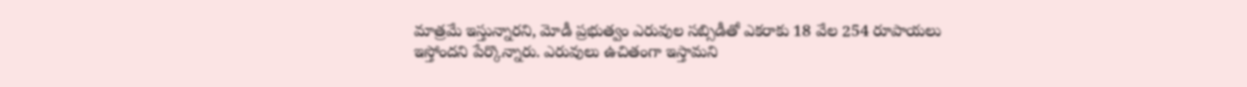మాత్రమే ఇస్తున్నారని, మోడీ ప్రభుత్వం ఎరువుల సబ్సిడీతో ఎకరాకు 18 వేల 254 రూపాయలు ఇస్తోందని పేర్కొన్నారు. ఎరువులు ఉచితంగా ఇస్తామని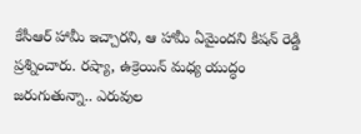కేసీఆర్ హామీ ఇచ్చారని, ఆ హామీ ఏమైందని కిషన్ రెడ్డి ప్రశ్నించారు. రష్యా, ఉక్రెయిన్ మధ్య యుద్ధం జరుగుతున్నా.. ఎరువుల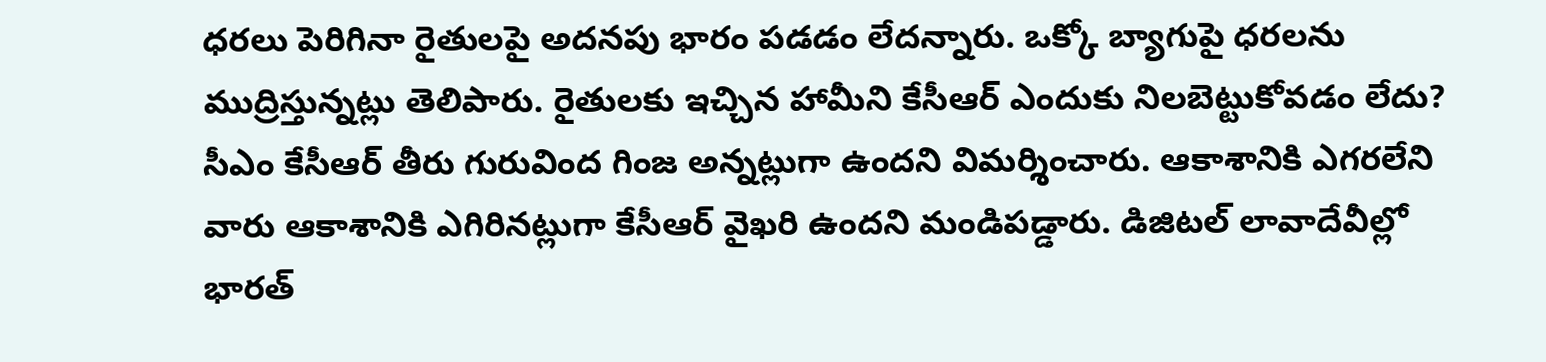ధరలు పెరిగినా రైతులపై అదనపు భారం పడడం లేదన్నారు. ఒక్కో బ్యాగుపై ధరలను ముద్రిస్తున్నట్లు తెలిపారు. రైతులకు ఇచ్చిన హామీని కేసీఆర్ ఎందుకు నిలబెట్టుకోవడం లేదు? సీఎం కేసీఆర్ తీరు గురువింద గింజ అన్నట్లుగా ఉందని విమర్శించారు. ఆకాశానికి ఎగరలేని వారు ఆకాశానికి ఎగిరినట్లుగా కేసీఆర్ వైఖరి ఉందని మండిపడ్డారు. డిజిటల్ లావాదేవీల్లో భారత్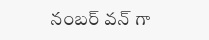నంబర్ వన్ గా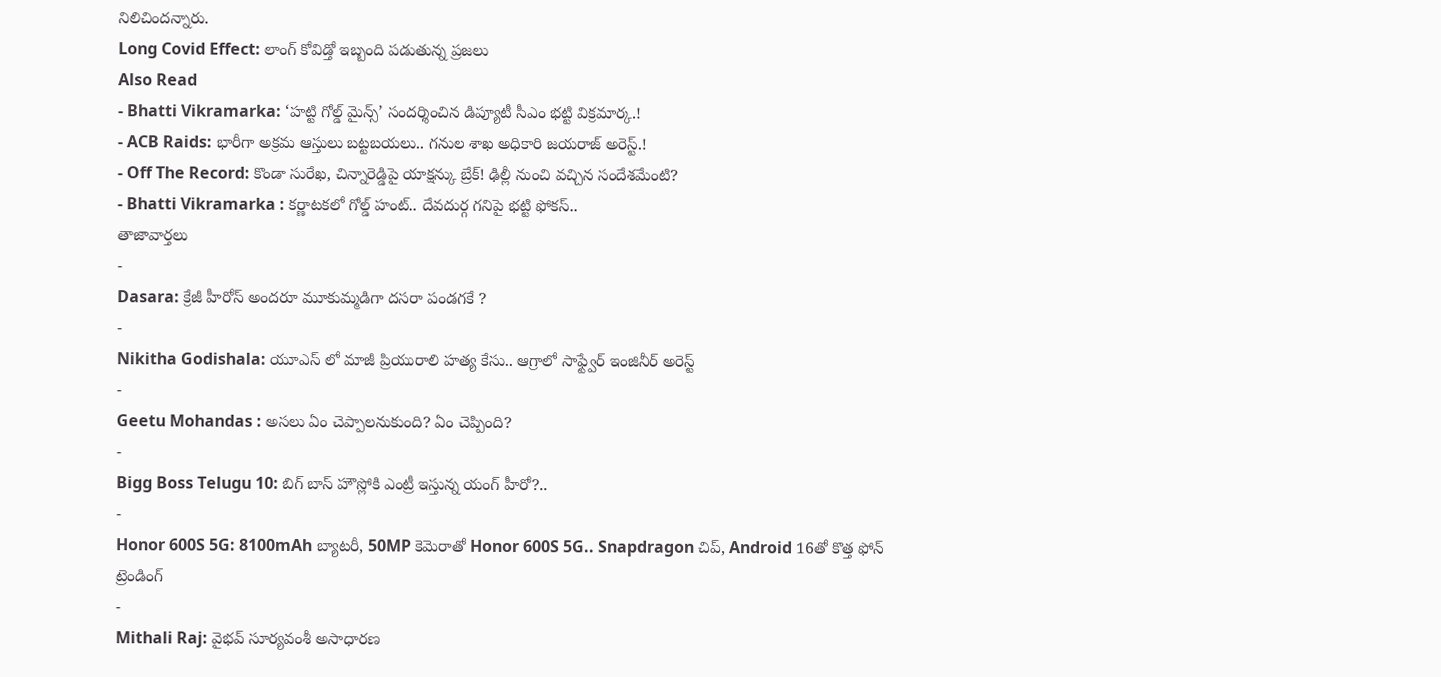నిలిచిందన్నారు.
Long Covid Effect: లాంగ్ కోవిడ్తో ఇబ్బంది పడుతున్న ప్రజలు
Also Read
- Bhatti Vikramarka: ‘హట్టి గోల్డ్ మైన్స్’ సందర్శించిన డిప్యూటీ సీఎం భట్టి విక్రమార్క.!
- ACB Raids: భారీగా అక్రమ ఆస్తులు బట్టబయలు.. గనుల శాఖ అధికారి జయరాజ్ అరెస్ట్.!
- Off The Record: కొండా సురేఖ, చిన్నారెడ్డిపై యాక్షన్కు బ్రేక్! ఢిల్లీ నుంచి వచ్చిన సందేశమేంటి?
- Bhatti Vikramarka : కర్ణాటకలో గోల్డ్ హంట్.. దేవదుర్గ గనిపై భట్టి ఫోకస్..
తాజావార్తలు
-
Dasara: క్రేజీ హీరోస్ అందరూ మూకుమ్మడిగా దసరా పండగకే ?
-
Nikitha Godishala: యూఎస్ లో మాజీ ప్రియురాలి హత్య కేసు.. ఆగ్రాలో సాఫ్ట్వేర్ ఇంజినీర్ అరెస్ట్
-
Geetu Mohandas : అసలు ఏం చెప్పాలనుకుంది? ఏం చెప్పింది?
-
Bigg Boss Telugu 10: బిగ్ బాస్ హౌస్లోకి ఎంట్రీ ఇస్తున్న యంగ్ హీరో?..
-
Honor 600S 5G: 8100mAh బ్యాటరీ, 50MP కెమెరాతో Honor 600S 5G.. Snapdragon చిప్, Android 16తో కొత్త ఫోన్
ట్రెండింగ్
-
Mithali Raj: వైభవ్ సూర్యవంశీ అసాధారణ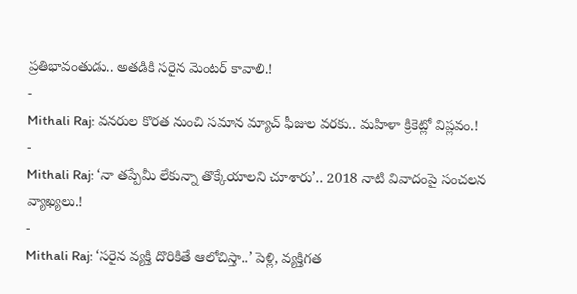ప్రతిభావంతుడు.. అతడికి సరైన మెంటర్ కావాలి.!
-
Mithali Raj: వనరుల కొరత నుంచి సమాన మ్యాచ్ ఫీజుల వరకు.. మహిళా క్రికెట్లో విప్లవం.!
-
Mithali Raj: ‘నా తప్పేమీ లేకున్నా తొక్కేయాలని చూశారు’.. 2018 నాటి వివాదంపై సంచలన వ్యాఖ్యలు.!
-
Mithali Raj: ‘సరైన వ్యక్తి దొరికితే ఆలోచిస్తా..’ పెళ్లి, వ్యక్తిగత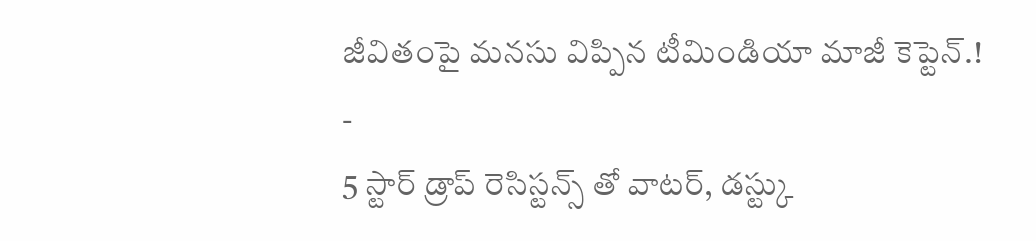జీవితంపై మనసు విప్పిన టీమిండియా మాజీ కెప్టెన్.!
-
5 స్టార్ డ్రాప్ రెసిస్టన్స్ తో వాటర్, డస్ట్కు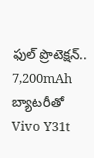ఫుల్ ప్రొటెక్షన్.. 7,200mAh బ్యాటరీతో Vivo Y31t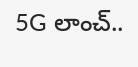5G లాంచ్..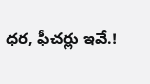ధర, ఫీచర్లు ఇవే.!